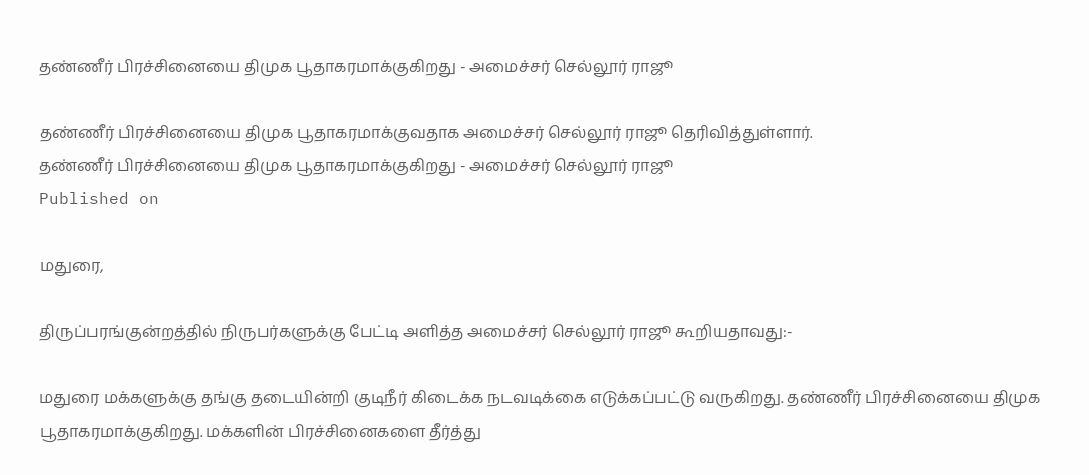தண்ணீர் பிரச்சினையை திமுக பூதாகரமாக்குகிறது - அமைச்சர் செல்லூர் ராஜூ

தண்ணீர் பிரச்சினையை திமுக பூதாகரமாக்குவதாக அமைச்சர் செல்லூர் ராஜூ தெரிவித்துள்ளார்.
தண்ணீர் பிரச்சினையை திமுக பூதாகரமாக்குகிறது - அமைச்சர் செல்லூர் ராஜூ
Published on

மதுரை,

திருப்பரங்குன்றத்தில் நிருபர்களுக்கு பேட்டி அளித்த அமைச்சர் செல்லூர் ராஜூ கூறியதாவது:-

மதுரை மக்களுக்கு தங்கு தடையின்றி குடிநீர் கிடைக்க நடவடிக்கை எடுக்கப்பட்டு வருகிறது. தண்ணீர் பிரச்சினையை திமுக பூதாகரமாக்குகிறது. மக்களின் பிரச்சினைகளை தீர்த்து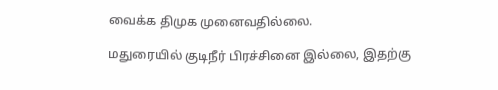வைக்க திமுக முனைவதில்லை.

மதுரையில் குடிநீர் பிரச்சினை இல்லை, இதற்கு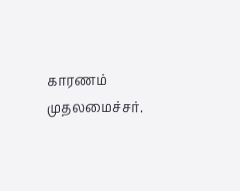காரணம் முதலமைச்சர்.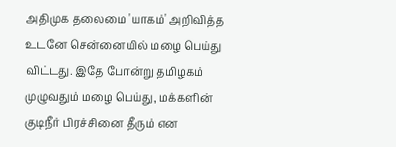அதிமுக தலைமை 'யாகம்' அறிவித்த உடனே சென்னையில் மழை பெய்து விட்டது. இதே போன்று தமிழகம் முழுவதும் மழை பெய்து, மக்களின் குடிநீர் பிரச்சினை தீரும் என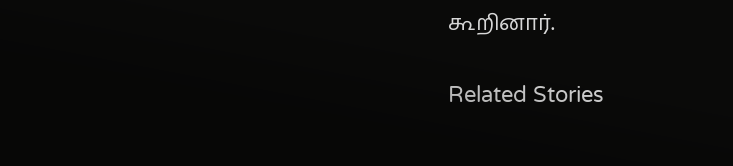கூறினார்.

Related Stories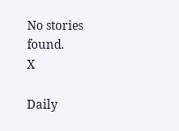No stories found.
X

Daily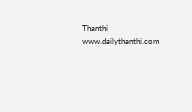Thanthi
www.dailythanthi.com